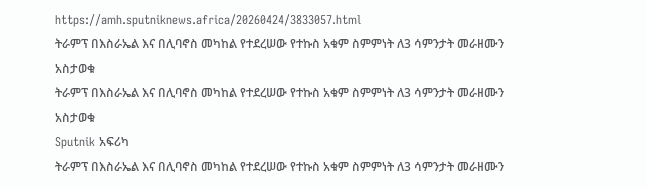https://amh.sputniknews.africa/20260424/3833057.html
ትራምፕ በእስራኤል እና በሊባኖስ መካከል የተደረሠው የተኩስ አቁም ስምምነት ለ3 ሳምንታት መራዘሙን አስታወቁ
ትራምፕ በእስራኤል እና በሊባኖስ መካከል የተደረሠው የተኩስ አቁም ስምምነት ለ3 ሳምንታት መራዘሙን አስታወቁ
Sputnik አፍሪካ
ትራምፕ በእስራኤል እና በሊባኖስ መካከል የተደረሠው የተኩስ አቁም ስምምነት ለ3 ሳምንታት መራዘሙን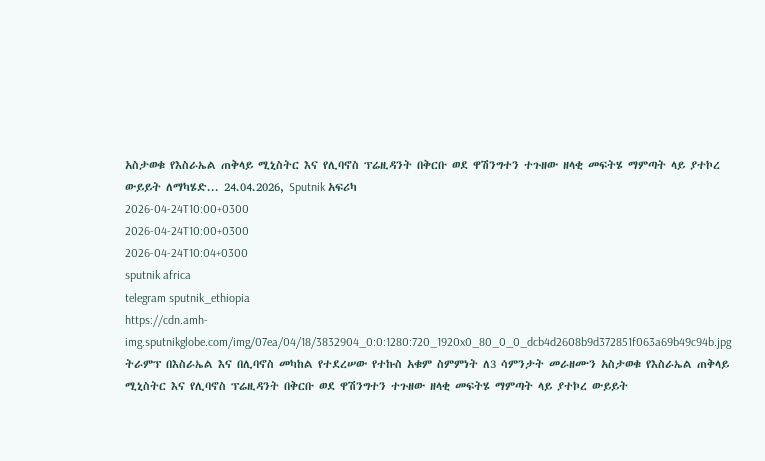አስታወቁ የእስራኤል ጠቅላይ ሚኒስትር እና የሊባኖስ ፕሬዚዳንት በቅርቡ ወደ ዋሽንግተን ተጉዘው ዘላቂ መፍትሄ ማምጣት ላይ ያተኮረ ውይይት ለማካሄድ... 24.04.2026, Sputnik አፍሪካ
2026-04-24T10:00+0300
2026-04-24T10:00+0300
2026-04-24T10:04+0300
sputnik africa
telegram sputnik_ethiopia
https://cdn.amh-img.sputnikglobe.com/img/07ea/04/18/3832904_0:0:1280:720_1920x0_80_0_0_dcb4d2608b9d372851f063a69b49c94b.jpg
ትራምፕ በእስራኤል እና በሊባኖስ መካከል የተደረሠው የተኩስ አቁም ስምምነት ለ3 ሳምንታት መራዘሙን አስታወቁ የእስራኤል ጠቅላይ ሚኒስትር እና የሊባኖስ ፕሬዚዳንት በቅርቡ ወደ ዋሽንግተን ተጉዘው ዘላቂ መፍትሄ ማምጣት ላይ ያተኮረ ውይይት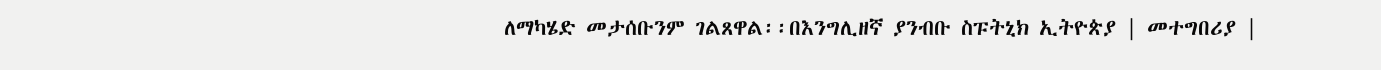ለማካሄድ መታሰቡንም ገልጸዋል፡፡በእንግሊዘኛ ያንብቡ ስፑትኒክ ኢትዮጵያ | መተግበሪያ |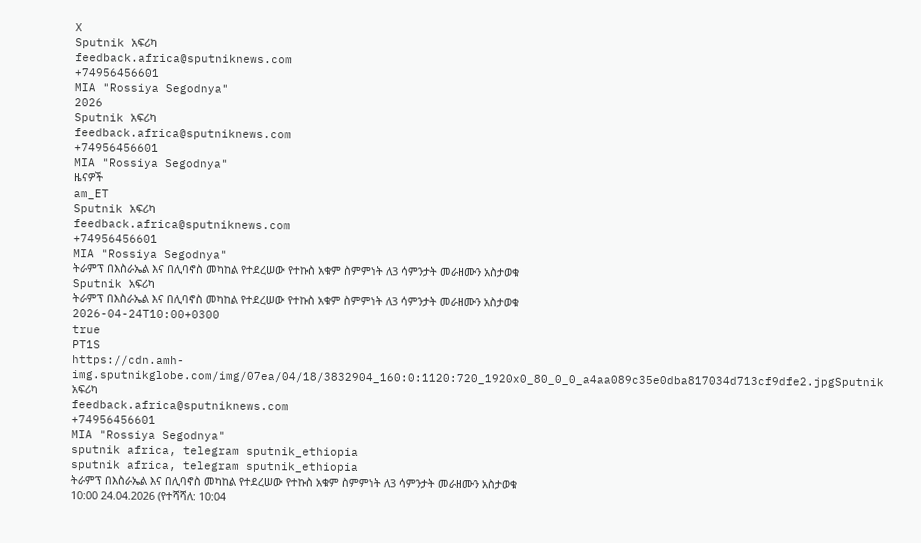X
Sputnik አፍሪካ
feedback.africa@sputniknews.com
+74956456601
MIA "Rossiya Segodnya"
2026
Sputnik አፍሪካ
feedback.africa@sputniknews.com
+74956456601
MIA "Rossiya Segodnya"
ዜናዎች
am_ET
Sputnik አፍሪካ
feedback.africa@sputniknews.com
+74956456601
MIA "Rossiya Segodnya"
ትራምፕ በእስራኤል እና በሊባኖስ መካከል የተደረሠው የተኩስ አቁም ስምምነት ለ3 ሳምንታት መራዘሙን አስታወቁ
Sputnik አፍሪካ
ትራምፕ በእስራኤል እና በሊባኖስ መካከል የተደረሠው የተኩስ አቁም ስምምነት ለ3 ሳምንታት መራዘሙን አስታወቁ
2026-04-24T10:00+0300
true
PT1S
https://cdn.amh-img.sputnikglobe.com/img/07ea/04/18/3832904_160:0:1120:720_1920x0_80_0_0_a4aa089c35e0dba817034d713cf9dfe2.jpgSputnik አፍሪካ
feedback.africa@sputniknews.com
+74956456601
MIA "Rossiya Segodnya"
sputnik africa, telegram sputnik_ethiopia
sputnik africa, telegram sputnik_ethiopia
ትራምፕ በእስራኤል እና በሊባኖስ መካከል የተደረሠው የተኩስ አቁም ስምምነት ለ3 ሳምንታት መራዘሙን አስታወቁ
10:00 24.04.2026 (የተሻሻለ: 10:04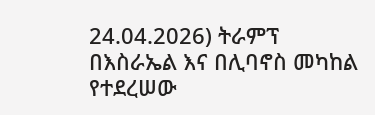24.04.2026) ትራምፕ በእስራኤል እና በሊባኖስ መካከል የተደረሠው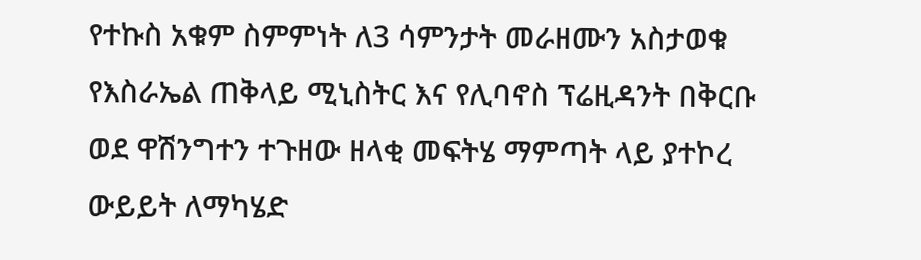የተኩስ አቁም ስምምነት ለ3 ሳምንታት መራዘሙን አስታወቁ
የእስራኤል ጠቅላይ ሚኒስትር እና የሊባኖስ ፕሬዚዳንት በቅርቡ ወደ ዋሽንግተን ተጉዘው ዘላቂ መፍትሄ ማምጣት ላይ ያተኮረ ውይይት ለማካሄድ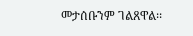መታሰቡንም ገልጸዋል፡፡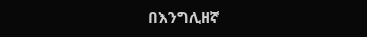በእንግሊዘኛ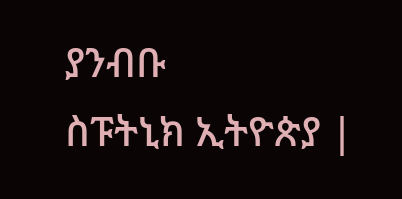ያንብቡ
ስፑትኒክ ኢትዮጵያ |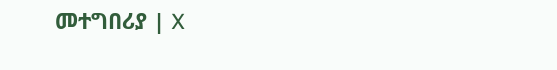መተግበሪያ | X